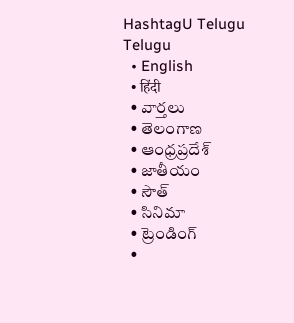HashtagU Telugu
Telugu
  • English
  • हिंदी
  • వార్తలు
  • తెలంగాణ
  • ఆంధ్రప్రదేశ్
  • జాతీయం
  • సౌత్
  • సినిమా
  • ట్రెండింగ్
  •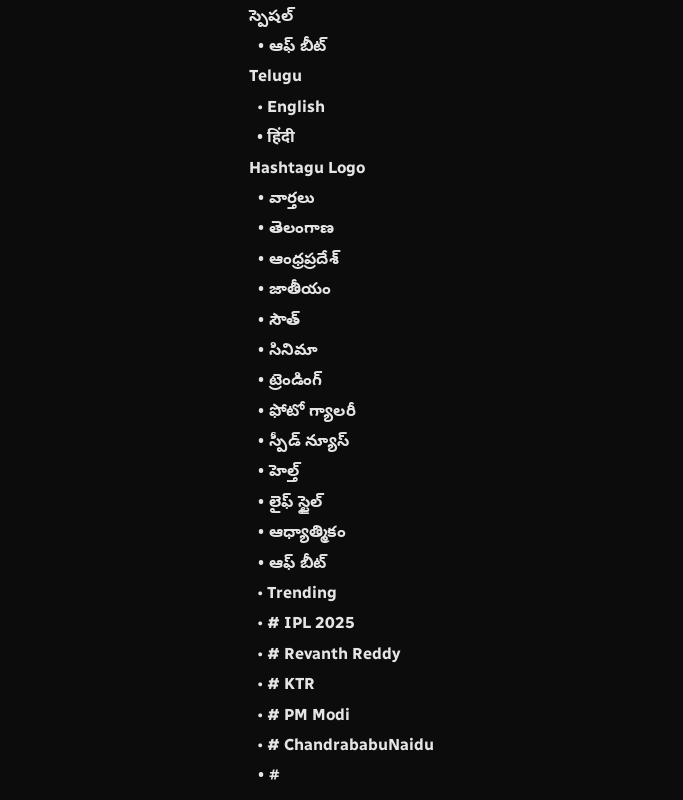స్పెషల్
  • ఆఫ్ బీట్
Telugu
  • English
  • हिंदी
Hashtagu Logo
  • వార్తలు
  • తెలంగాణ
  • ఆంధ్రప్రదేశ్
  • జాతీయం
  • సౌత్
  • సినిమా
  • ట్రెండింగ్
  • ఫోటో గ్యాలరీ
  • స్పీడ్ న్యూస్
  • హెల్త్
  • లైఫ్ స్టైల్
  • ఆధ్యాత్మికం
  • ఆఫ్ బీట్
  • Trending
  • # IPL 2025
  • # Revanth Reddy
  • # KTR
  • # PM Modi
  • # ChandrababuNaidu
  • #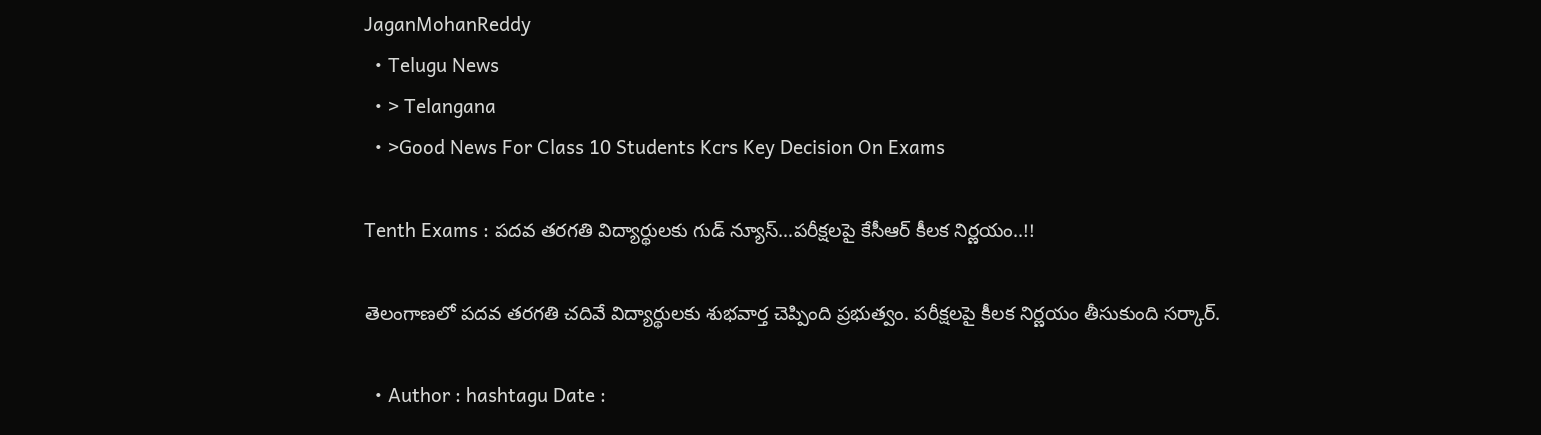JaganMohanReddy
  • Telugu News
  • > Telangana
  • >Good News For Class 10 Students Kcrs Key Decision On Exams

Tenth Exams : పదవ తరగతి విద్యార్థులకు గుడ్ న్యూస్…పరీక్షలపై కేసీఆర్ కీలక నిర్ణయం..!!

తెలంగాణలో పదవ తరగతి చదివే విద్యార్థులకు శుభవార్త చెప్పింది ప్రభుత్వం. పరీక్షలపై కీలక నిర్ణయం తీసుకుంది సర్కార్.

  • Author : hashtagu Date :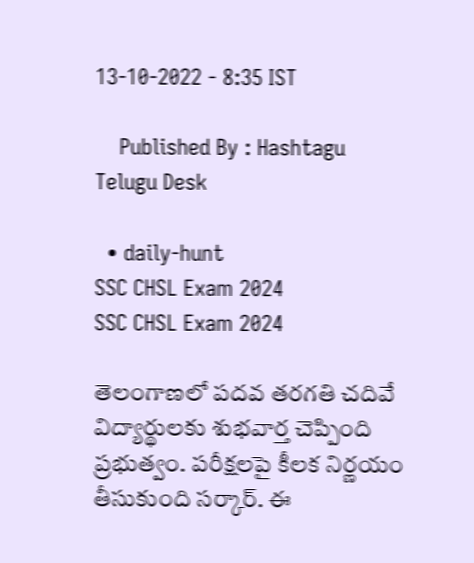13-10-2022 - 8:35 IST

    Published By : Hashtagu Telugu Desk

  • daily-hunt
SSC CHSL Exam 2024
SSC CHSL Exam 2024

తెలంగాణలో పదవ తరగతి చదివే విద్యార్థులకు శుభవార్త చెప్పింది ప్రభుత్వం. పరీక్షలపై కీలక నిర్ణయం తీసుకుంది సర్కార్. ఈ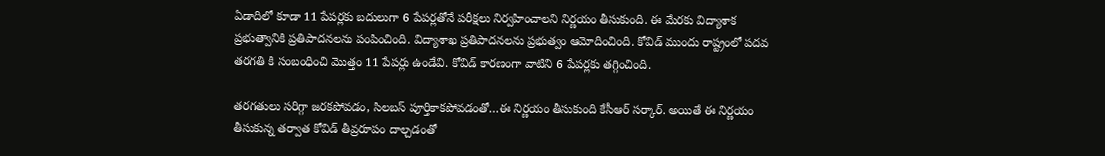ఏడాదిలో కూడా 11 పేపర్లకు బదులుగా 6 పేపర్లతోనే పరీక్షలు నిర్వహించాలని నిర్ణయం తీసుకుంది. ఈ మేరకు విద్యాశాక ప్రభుత్వానికి ప్రతిపాదనలను పంపించింది. విద్యాశాఖ ప్రతిపాదనలను ప్రభుత్వం ఆమోదించింది. కోవిడ్ ముందు రాష్ట్రంలో పదవ తరగతి కి సంబంధించి మొత్తం 11 పేపర్లు ఉండేవి. కోవిడ్ కారణంగా వాటిని 6 పేపర్లకు తగ్గించింది.

తరగతులు సరిగ్గా జరకపోవడం, సిలబస్ పూర్తికాకపోవడంతో…ఈ నిర్ణయం తీసుకుంది కేసీఆర్ సర్కార్. అయితే ఈ నిర్ణయం తీసుకున్న తర్వాత కోవిడ్ తీవ్రరూపం దాల్చడంతో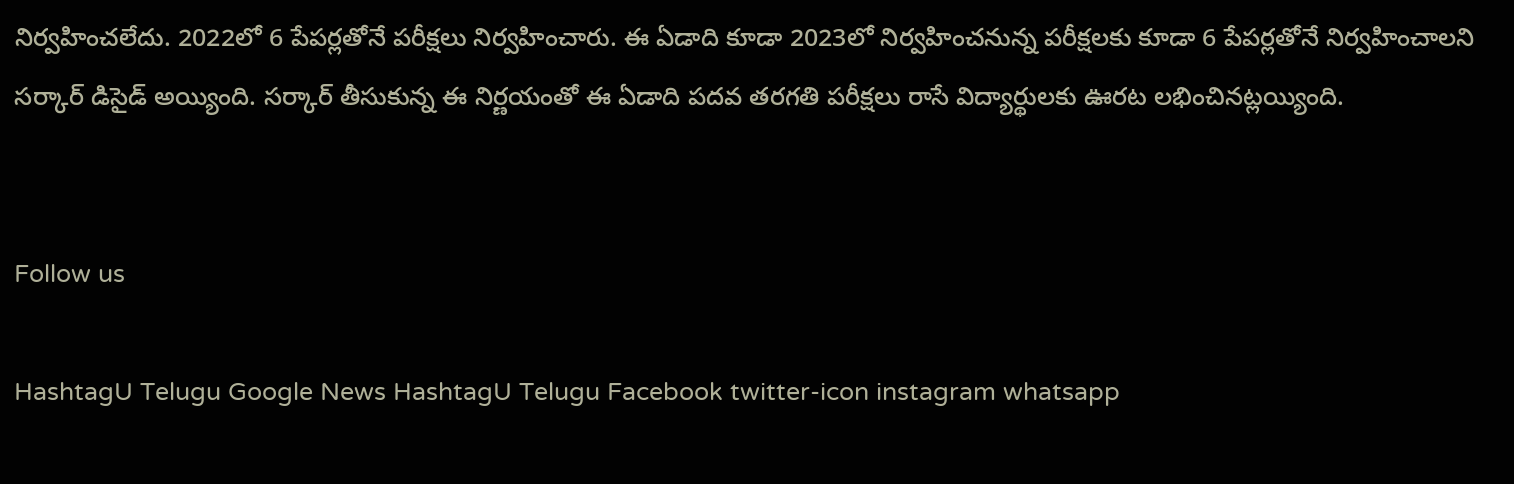నిర్వహించలేదు. 2022లో 6 పేపర్లతోనే పరీక్షలు నిర్వహించారు. ఈ ఏడాది కూడా 2023లో నిర్వహించనున్న పరీక్షలకు కూడా 6 పేపర్లతోనే నిర్వహించాలని సర్కార్ డిసైడ్ అయ్యింది. సర్కార్ తీసుకున్న ఈ నిర్ణయంతో ఈ ఏడాది పదవ తరగతి పరీక్షలు రాసే విద్యార్థులకు ఊరట లభించినట్లయ్యింది.


Follow us

HashtagU Telugu Google News HashtagU Telugu Facebook twitter-icon instagram whatsapp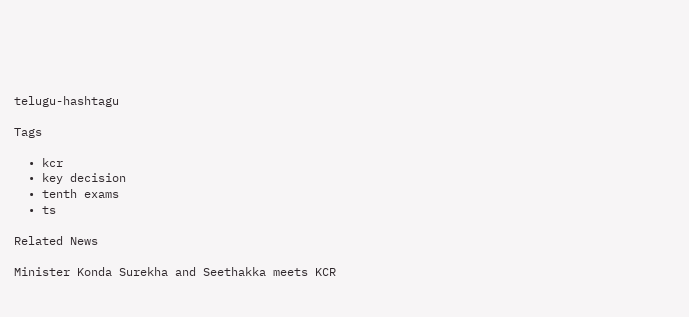telugu-hashtagu

Tags

  • kcr
  • key decision
  • tenth exams
  • ts

Related News

Minister Konda Surekha and Seethakka meets KCR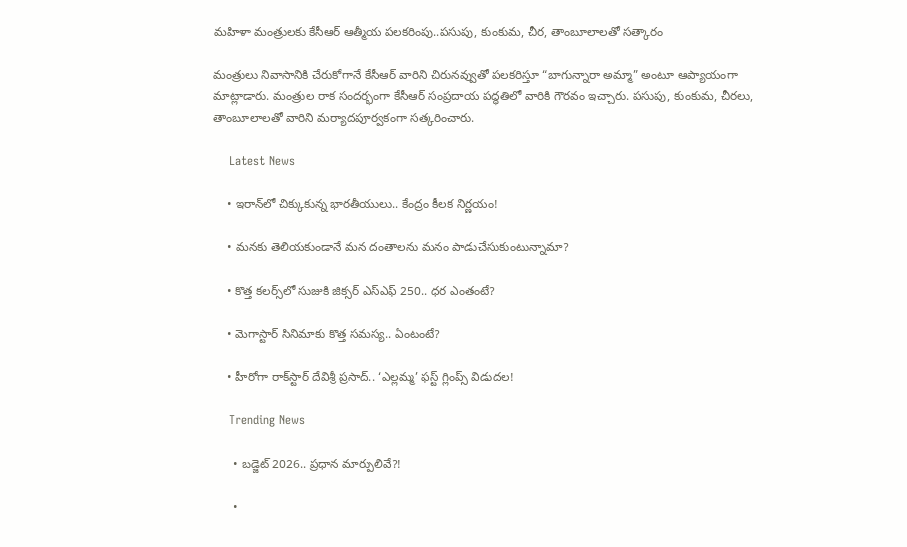మహిళా మంత్రులకు కేసీఆర్‌ ఆత్మీయ పలకరింపు..పసుపు, కుంకుమ, చీర, తాంబూలాలతో సత్కారం

మంత్రులు నివాసానికి చేరుకోగానే కేసీఆర్ వారిని చిరునవ్వుతో పలకరిస్తూ “బాగున్నారా అమ్మా” అంటూ ఆప్యాయంగా మాట్లాడారు. మంత్రుల రాక సందర్భంగా కేసీఆర్ సంప్రదాయ పద్ధతిలో వారికి గౌరవం ఇచ్చారు. పసుపు, కుంకుమ, చీరలు, తాంబూలాలతో వారిని మర్యాదపూర్వకంగా సత్కరించారు.

    Latest News

    • ఇరాన్‌లో చిక్కుకున్న భారతీయులు.. కేంద్రం కీల‌క నిర్ణ‌యం!

    • మ‌న‌కు తెలియకుండానే మ‌న దంతాలను మ‌నం పాడుచేసుకుంటున్నామా?

    • కొత్త క‌ల‌ర్స్‌లో సుజుకి జిక్సర్ ఎస్ఎఫ్ 250.. ధ‌ర ఎంతంటే?

    • మెగాస్టార్ సినిమాకు కొత్త స‌మ‌స్య‌.. ఏంటంటే?

    • హీరోగా రాక్‌స్టార్ దేవిశ్రీ ప్రసాద్.. ‘ఎల్లమ్మ’ ఫస్ట్ గ్లింప్స్ విడుదల!

    Trending News

      • బడ్జెట్ 2026.. ప్ర‌ధాన మార్పులివే?!

      •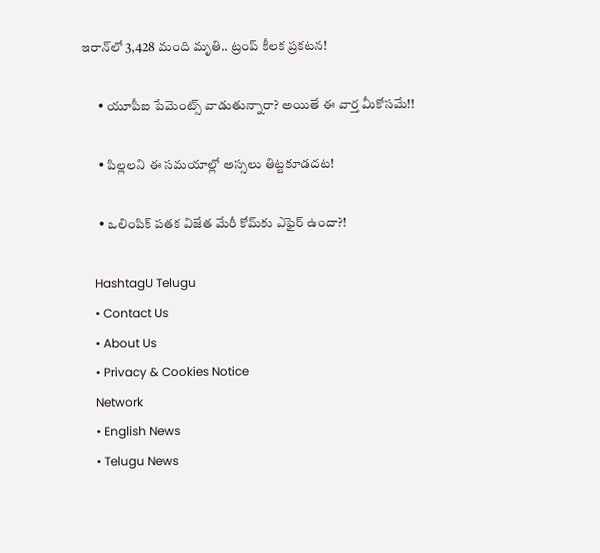ఇరాన్‌లో 3,428 మంది మృతి.. ట్రంప్ కీల‌క ప్ర‌క‌ట‌న‌!

      • యూపీఐ పేమెంట్స్ వాడుతున్నారా? అయితే ఈ వార్త మీకోస‌మే!!

      • పిల్ల‌ల‌ని ఈ స‌మ‌యాల్లో అస్స‌లు తిట్ట‌కూడ‌ద‌ట‌!

      • ఒలింపిక్ పతక విజేత మేరీ కోమ్‌కు ఎఫైర్ ఉందా?!

    HashtagU Telugu
    • Contact Us
    • About Us
    • Privacy & Cookies Notice
    Network
    • English News
    • Telugu News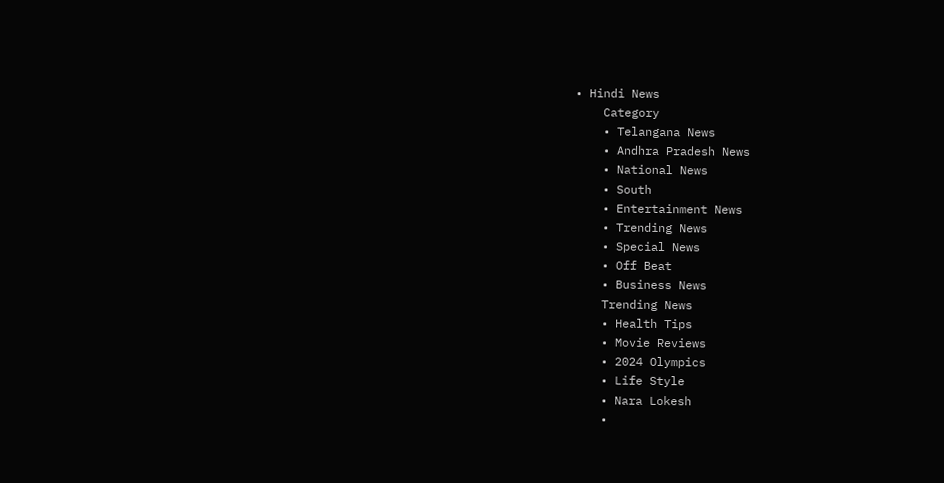• Hindi News
    Category
    • Telangana News
    • Andhra Pradesh News
    • National News
    • South
    • Entertainment News
    • Trending News
    • Special News
    • Off Beat
    • Business News
    Trending News
    • Health Tips
    • Movie Reviews
    • 2024 Olympics
    • Life Style
    • Nara Lokesh
    •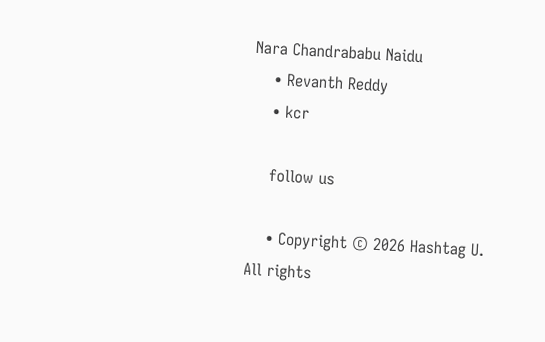Nara Chandrababu Naidu
    • Revanth Reddy
    • kcr

    follow us

    • Copyright © 2026 Hashtag U. All rights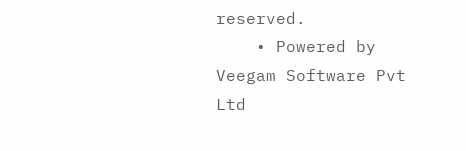reserved.
    • Powered by Veegam Software Pvt Ltd